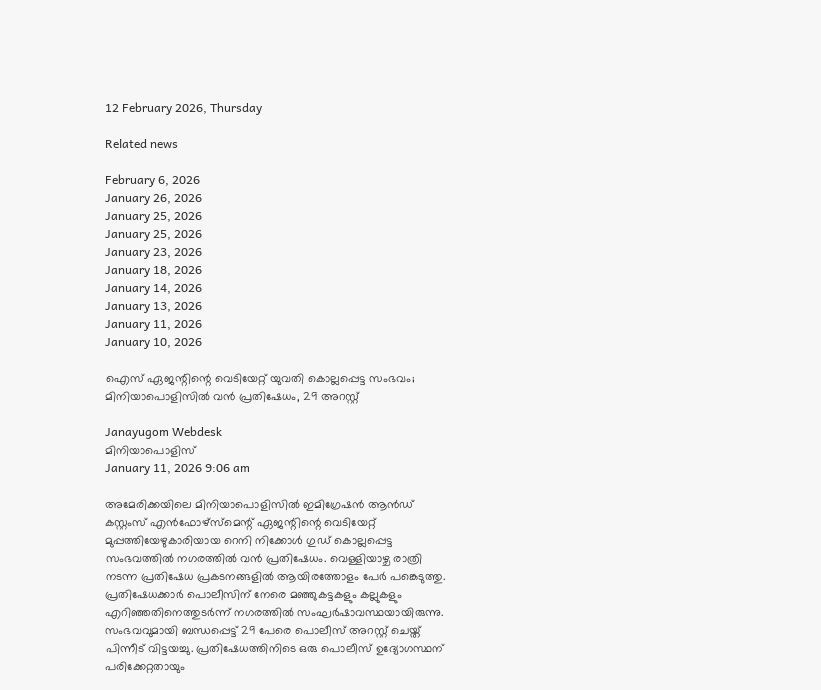12 February 2026, Thursday

Related news

February 6, 2026
January 26, 2026
January 25, 2026
January 25, 2026
January 23, 2026
January 18, 2026
January 14, 2026
January 13, 2026
January 11, 2026
January 10, 2026

ഐസ് ഏജന്റിന്റെ വെടിയേറ്റ് യുവതി കൊല്ലപ്പെട്ട സംഭവം; മിനിയാപൊളിസിൽ വൻ പ്രതിഷേധം, 29 അറസ്റ്റ്

Janayugom Webdesk
മിനിയാപൊളിസ്
January 11, 2026 9:06 am

അമേരിക്കയിലെ മിനിയാപൊളിസിൽ ഇമിഗ്രേഷൻ ആൻഡ് കസ്റ്റംസ് എൻഫോഴ്‌സ്‌മെന്റ് ഏജന്റിന്റെ വെടിയേറ്റ് മുപ്പത്തിയേഴുകാരിയായ റെനി നിക്കോൾ ഗുഡ് കൊല്ലപ്പെട്ട സംഭവത്തിൽ നഗരത്തിൽ വൻ പ്രതിഷേധം. വെള്ളിയാഴ്ച രാത്രി നടന്ന പ്രതിഷേധ പ്രകടനങ്ങളിൽ ആയിരത്തോളം പേർ പങ്കെടുത്തു. പ്രതിഷേധക്കാർ പൊലീസിന് നേരെ മഞ്ഞുകട്ടകളും കല്ലുകളും എറിഞ്ഞതിനെത്തുടർന്ന് നഗരത്തിൽ സംഘർഷാവസ്ഥയായിരുന്നു. സംഭവവുമായി ബന്ധപ്പെട്ട് 29 പേരെ പൊലീസ് അറസ്റ്റ് ചെയ്ത് പിന്നീട് വിട്ടയച്ചു. പ്രതിഷേധത്തിനിടെ ഒരു പൊലീസ് ഉദ്യോഗസ്ഥന് പരിക്കേറ്റതായും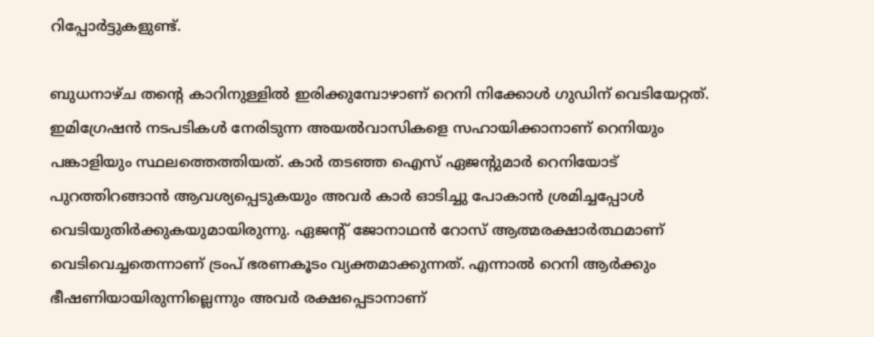റിപ്പോർട്ടുകളുണ്ട്.

ബുധനാഴ്ച തന്റെ കാറിനുള്ളിൽ ഇരിക്കുമ്പോഴാണ് റെനി നിക്കോൾ ഗുഡിന് വെടിയേറ്റത്. ഇമിഗ്രേഷൻ നടപടികൾ നേരിടുന്ന അയൽവാസികളെ സഹായിക്കാനാണ് റെനിയും പങ്കാളിയും സ്ഥലത്തെത്തിയത്. കാർ തടഞ്ഞ ഐസ് ഏജന്റുമാർ റെനിയോട് പുറത്തിറങ്ങാൻ ആവശ്യപ്പെടുകയും അവർ കാർ ഓടിച്ചു പോകാൻ ശ്രമിച്ചപ്പോൾ വെടിയുതിർക്കുകയുമായിരുന്നു. ഏജന്റ് ജോനാഥൻ റോസ് ആത്മരക്ഷാർത്ഥമാണ് വെടിവെച്ചതെന്നാണ് ട്രംപ് ഭരണകൂടം വ്യക്തമാക്കുന്നത്. എന്നാൽ റെനി ആർക്കും ഭീഷണിയായിരുന്നില്ലെന്നും അവർ രക്ഷപ്പെടാനാണ്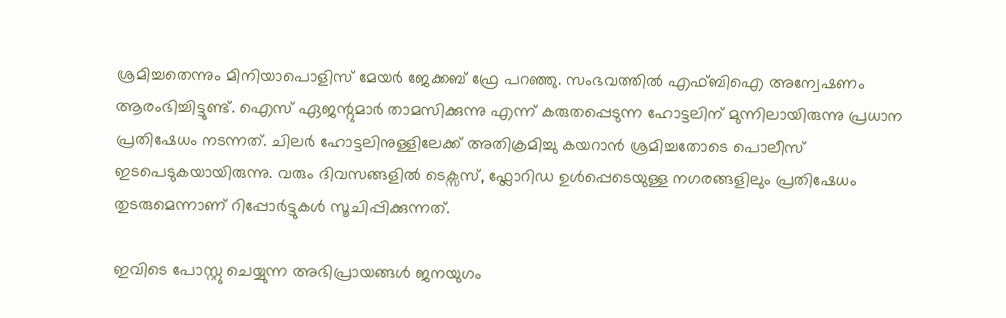ശ്രമിച്ചതെന്നും മിനിയാപൊളിസ് മേയർ ജേക്കബ് ഫ്രേ പറഞ്ഞു. സംഭവത്തിൽ എഫ്ബിഐ അന്വേഷണം ആരംഭിച്ചിട്ടുണ്ട്. ഐസ് ഏജന്റുമാർ താമസിക്കുന്നു എന്ന് കരുതപ്പെടുന്ന ഹോട്ടലിന് മുന്നിലായിരുന്നു പ്രധാന പ്രതിഷേധം നടന്നത്. ചിലർ ഹോട്ടലിനുള്ളിലേക്ക് അതിക്രമിച്ചു കയറാൻ ശ്രമിച്ചതോടെ പൊലീസ് ഇടപെടുകയായിരുന്നു. വരും ദിവസങ്ങളിൽ ടെക്സസ്, ഫ്ലോറിഡ ഉൾപ്പെടെയുള്ള നഗരങ്ങളിലും പ്രതിഷേധം തുടരുമെന്നാണ് റിപ്പോർട്ടുകൾ സൂചിപ്പിക്കുന്നത്.

ഇവിടെ പോസ്റ്റു ചെയ്യുന്ന അഭിപ്രായങ്ങള്‍ ജനയുഗം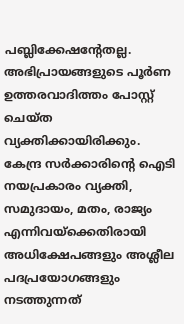പബ്ലിക്കേഷന്റേതല്ല. അഭിപ്രായങ്ങളുടെ പൂര്‍ണ ഉത്തരവാദിത്തം പോസ്റ്റ് ചെയ്ത വ്യക്തിക്കായിരിക്കും. കേന്ദ്ര സര്‍ക്കാരിന്റെ ഐടി നയപ്രകാരം വ്യക്തി, സമുദായം, മതം, രാജ്യം എന്നിവയ്‌ക്കെതിരായി അധിക്ഷേപങ്ങളും അശ്ലീല പദപ്രയോഗങ്ങളും നടത്തുന്നത്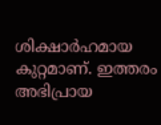ശിക്ഷാര്‍ഹമായ കുറ്റമാണ്. ഇത്തരം അഭിപ്രായ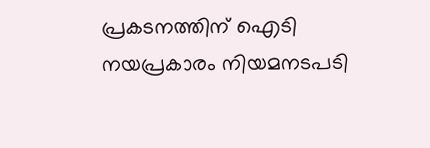പ്രകടനത്തിന് ഐടി നയപ്രകാരം നിയമനടപടി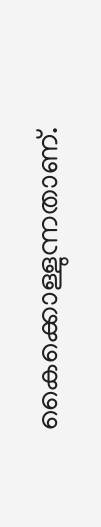കൈക്കൊള്ളുന്നതാണ്.